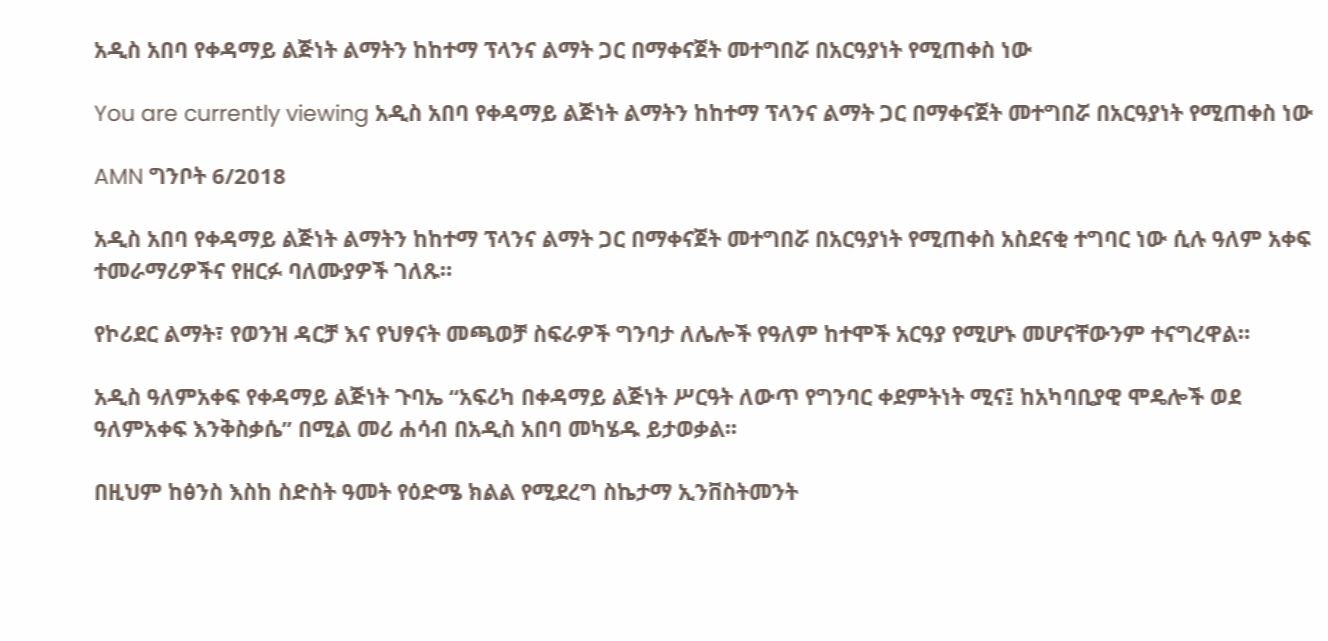አዲስ አበባ የቀዳማይ ልጅነት ልማትን ከከተማ ፕላንና ልማት ጋር በማቀናጀት መተግበሯ በአርዓያነት የሚጠቀስ ነው

You are currently viewing አዲስ አበባ የቀዳማይ ልጅነት ልማትን ከከተማ ፕላንና ልማት ጋር በማቀናጀት መተግበሯ በአርዓያነት የሚጠቀስ ነው

AMN ግንቦት 6/2018

አዲስ አበባ የቀዳማይ ልጅነት ልማትን ከከተማ ፕላንና ልማት ጋር በማቀናጀት መተግበሯ በአርዓያነት የሚጠቀስ አስደናቂ ተግባር ነው ሲሉ ዓለም አቀፍ ተመራማሪዎችና የዘርፉ ባለሙያዎች ገለጹ።

የኮሪደር ልማት፣ የወንዝ ዳርቻ እና የህፃናት መጫወቻ ስፍራዎች ግንባታ ለሌሎች የዓለም ከተሞች አርዓያ የሚሆኑ መሆናቸውንም ተናግረዋል።

አዲስ ዓለምአቀፍ የቀዳማይ ልጅነት ጉባኤ “አፍሪካ በቀዳማይ ልጅነት ሥርዓት ለውጥ የግንባር ቀደምትነት ሚና፤ ከአካባቢያዊ ሞዴሎች ወደ ዓለምአቀፍ እንቅስቃሴ” በሚል መሪ ሐሳብ በአዲስ አበባ መካሄዱ ይታወቃል፡፡

በዚህም ከፅንስ እስከ ስድስት ዓመት የዕድሜ ክልል የሚደረግ ስኬታማ ኢንቨስትመንት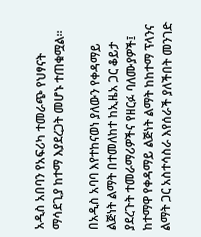አዲስ አበባን የአፍሪካ ተመራጭ የህፃናት ማሳደጊያ ከተማ እያደረጋት መሆኑ ተጠቁሟል፡፡

በአዲስ አባባ እየተከናወነ ያለውን የቀዳማይ ልጅነት ልማት በተመለከተ ከኢዜአ ጋር ቆይታ ያደረጉት ተመራማሪዎችና የዘርፉ ባለሙያዎች፤ ከተማዋ የቀዳማይ ልጅነት ልማት ከከተማ ፕላንና ልማት ጋር አስተሳስራ እየሰራች ያለችበት መንገድ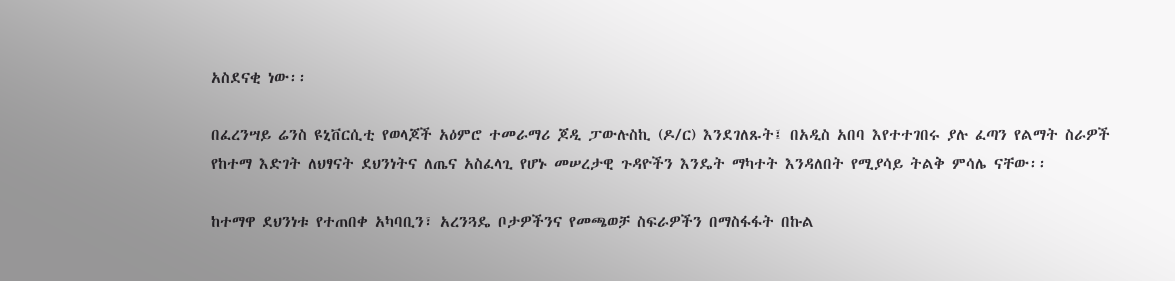አስደናቂ ነው፡፡

በፈረንሣይ ሬንስ ዩኒቨርሲቲ የወላጆች አዕምሮ ተመራማሪ ጆዲ ፓውሉስኪ (ዶ/ር) እንደገለጹት፤ በአዲስ አበባ እየተተገበሩ ያሉ ፈጣን የልማት ስራዎች የከተማ እድገት ለህፃናት ደህንነትና ለጤና አስፈላጊ የሆኑ መሠረታዊ ጉዳዮችን እንዴት ማካተት እንዳለበት የሚያሳይ ትልቅ ምሳሌ ናቸው፡፡

ከተማዋ ደህንነቱ የተጠበቀ አካባቢን፣ አረንጓዴ ቦታዎችንና የመጫወቻ ስፍራዎችን በማስፋፋት በኩል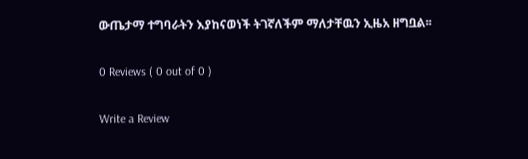ውጤታማ ተግባራትን እያከናወነች ትገኛለችም ማለታቸዉን ኢዜአ ዘግቧል፡፡

0 Reviews ( 0 out of 0 )

Write a Review